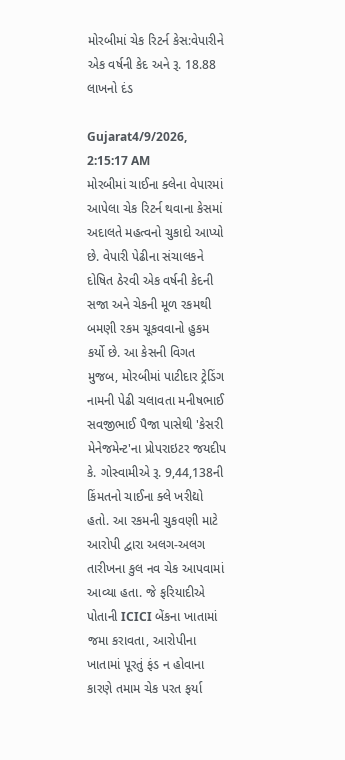મોરબીમાં ચેક રિટર્ન કેસ:વેપારીને એક વર્ષની કેદ અને રૂ. 18.88 લાખનો દંડ

Gujarat4/9/2026, 2:15:17 AM
મોરબીમાં ચાઈના ક્લેના વેપારમાં આપેલા ચેક રિટર્ન થવાના કેસમાં અદાલતે મહત્વનો ચુકાદો આપ્યો છે. વેપારી પેઢીના સંચાલકને દોષિત ઠેરવી એક વર્ષની કેદની સજા અને ચેકની મૂળ રકમથી બમણી રકમ ચૂકવવાનો હુકમ કર્યો છે. આ કેસની વિગત મુજબ, મોરબીમાં પાટીદાર ટ્રેડિંગ નામની પેઢી ચલાવતા મનીષભાઈ સવજીભાઈ પૈજા પાસેથી 'કેસરી મેનેજમેન્ટ'ના પ્રોપરાઇટર જયદીપ કે. ગોસ્વામીએ રૂ. 9,44,138ની કિંમતનો ચાઈના ક્લે ખરીદ્યો હતો. આ રકમની ચુકવણી માટે આરોપી દ્વારા અલગ-અલગ તારીખના કુલ નવ ચેક આપવામાં આવ્યા હતા. જે ફરિયાદીએ પોતાની ICICI બેંકના ખાતામાં જમા કરાવતા, આરોપીના ખાતામાં પૂરતું ફંડ ન હોવાના કારણે તમામ ચેક પરત ફર્યા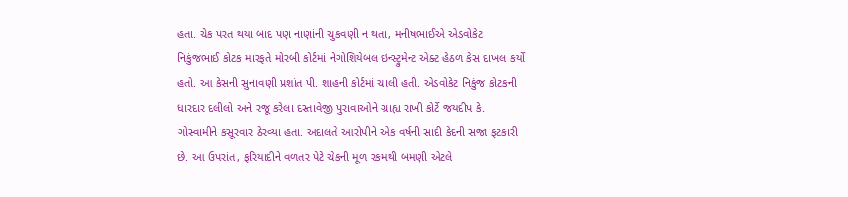હતા. ચેક પરત થયા બાદ પણ નાણાંની ચુકવણી ન થતા, મનીષભાઈએ એડવોકેટ નિકુંજભાઈ કોટક મારફતે મોરબી કોર્ટમાં નેગોશિયેબલ ઇન્સ્ટ્રુમેન્ટ એક્ટ હેઠળ કેસ દાખલ કર્યો હતો. આ કેસની સુનાવણી પ્રશાંત પી. શાહની કોર્ટમાં ચાલી હતી. એડવોકેટ નિકુંજ કોટકની ધારદાર દલીલો અને રજૂ કરેલા દસ્તાવેજી પુરાવાઓને ગ્રાહ્ય રાખી કોર્ટે જયદીપ કે. ગોસ્વામીને કસૂરવાર ઠેરવ્યા હતા. અદાલતે આરોપીને એક વર્ષની સાદી કેદની સજા ફટકારી છે. આ ઉપરાંત, ફરિયાદીને વળતર પેટે ચેકની મૂળ રકમથી બમણી એટલે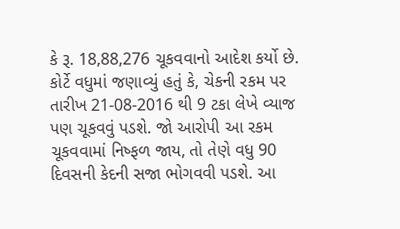કે રૂ. 18,88,276 ચૂકવવાનો આદેશ કર્યો છે. કોર્ટે વધુમાં જણાવ્યું હતું કે, ચેકની રકમ પર તારીખ 21-08-2016 થી 9 ટકા લેખે વ્યાજ પણ ચૂકવવું પડશે. જો આરોપી આ રકમ ચૂકવવામાં નિષ્ફળ જાય, તો તેણે વધુ 90 દિવસની કેદની સજા ભોગવવી પડશે. આ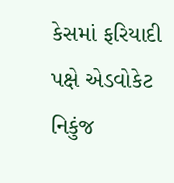કેસમાં ફરિયાદી પક્ષે એડવોકેટ નિકુંજ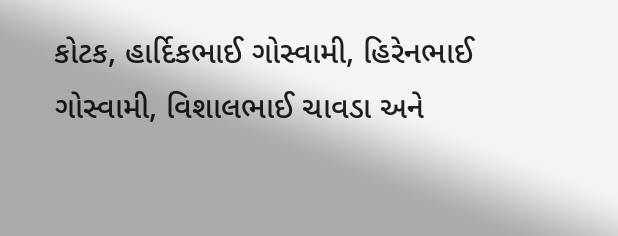કોટક, હાર્દિકભાઈ ગોસ્વામી, હિરેનભાઈ ગોસ્વામી, વિશાલભાઈ ચાવડા અને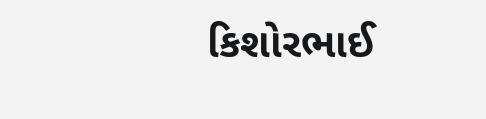કિશોરભાઈ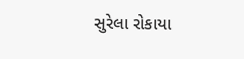સુરેલા રોકાયા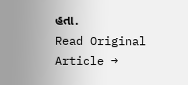હતા.
Read Original Article →